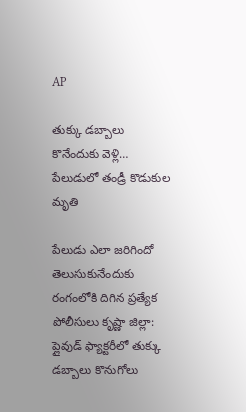AP

తుక్కు డబ్బాలు కొనేందుకు వెళ్లి… పేలుడులో తండ్రీ కొడుకుల మృతి

పేలుడు ఎలా జరిగిందో తెలుసుకునేందుకు రంగంలోకి దిగిన ప్రత్యేక పోలీసులు కృష్ణా జిల్లా: ప్లైవుడ్ ఫ్యాక్టరీలో తుక్కు డబ్బాలు కొనుగోలు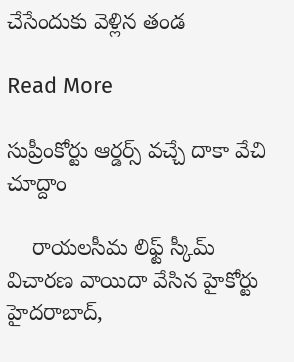చేసేందుకు వెళ్లిన తండ

Read More

సుప్రీంకోర్టు ఆర్డర్స్ వచ్చే దాకా వేచి చూద్దాం

    రాయలసీమ లిఫ్ట్ స్కీమ్ విచారణ వాయిదా వేసిన హైకోర్టు హైదరాబాద్,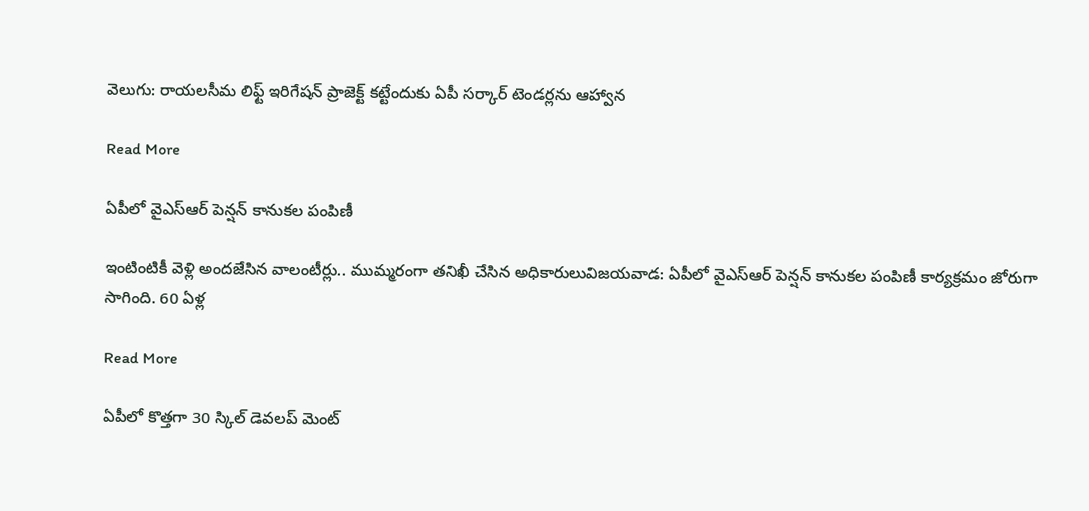వెలుగు: రాయలసీమ లిఫ్ట్ ఇరిగేషన్ ప్రాజెక్ట్ కట్టేందుకు ఏపీ సర్కార్ టెండర్లను ఆహ్వాన

Read More

ఏపీలో వైఎస్ఆర్ పెన్షన్ కానుకల పంపిణీ

ఇంటింటికీ వెళ్లి అందజేసిన వాలంటీర్లు.. ముమ్మరంగా తనిఖీ చేసిన అధికారులువిజయవాడ: ఏపీలో వైఎస్ఆర్ పెన్షన్ కానుకల పంపిణీ కార్యక్రమం జోరుగా సాగింది. 60 ఏళ్ల

Read More

ఏపీలో కొత్తగా 30 స్కిల్ డెవలప్ మెంట్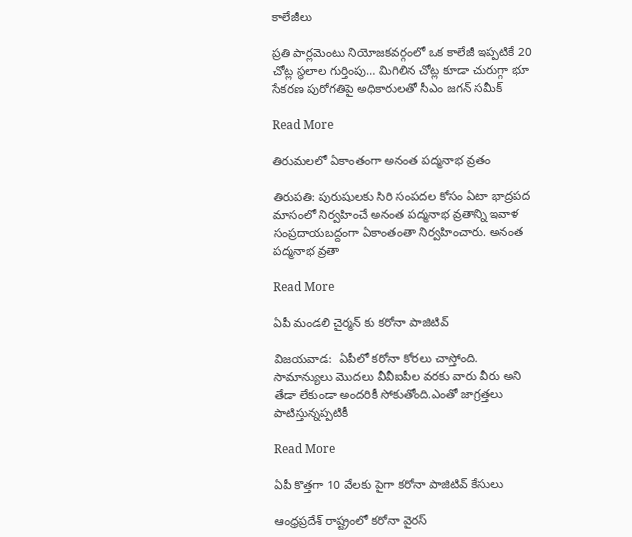కాలేజీలు

ప్రతి పార్లమెంటు నియోజకవర్గంలో ఒక కాలేజీ ఇప్పటికే 20 చోట్ల స్థలాల గుర్తింపు… మిగిలిన చోట్ల కూడా చురుగ్గా భూ సేకరణ పురోగతిపై అధికారులతో సీఎం జగన్ సమీక్

Read More

తిరుమలలో ఏకాంతంగా అనంత పద్మనాభ వ్రతం

తిరుపతి: పురుషులకు సిరి సంపదల కోసం ఏటా భాద్రపద మాసంలో నిర్వహించే అనంత పద్మనాభ వ్రతాన్ని ఇవాళ సంప్రదాయబద్దంగా ఏకాంతంతా నిర్వహించారు. అనంత పద్మనాభ వ్రతా

Read More

ఏపీ మండలి చైర్మన్ కు కరోనా పాజిటివ్

విజయవాడ:  ఏపీలో కరోనా కోరలు చాస్తోంది. సామాన్యులు మొదలు వీవీఐపీల వరకు వారు వీరు అని తేడా లేకుండా అందరికీ సోకుతోంది.ఎంతో జాగ్రత్తలు పాటిస్తున్నప్పటికీ

Read More

ఏపీ కొత్తగా 10 వేలకు పైగా కరోనా పాజిటివ్ కేసులు

ఆంధ్రప్రదేశ్ రాష్ట్రంలో కరోనా వైరస్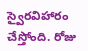స్వైరవిహారం చేస్తోంది. రోజు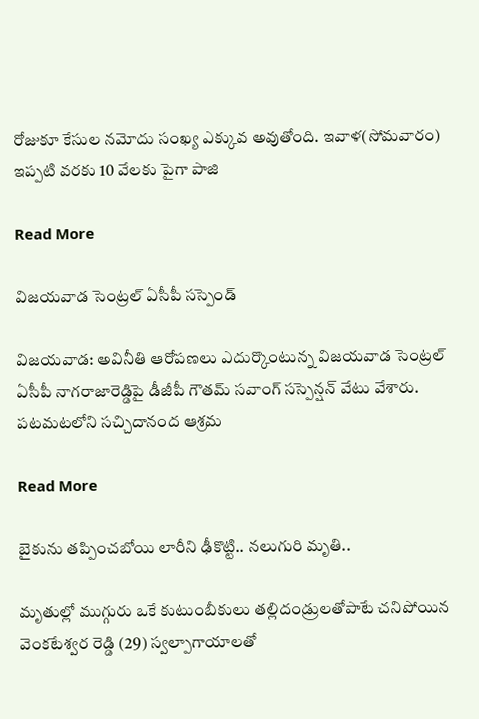రోజుకూ కేసుల నమోదు సంఖ్య ఎక్కువ అవుతోంది. ఇవాళ(సోమవారం) ఇప్పటి వరకు 10 వేలకు పైగా పాజి

Read More

విజయవాడ సెంట్రల్ ఏసీపీ సస్పెండ్

విజయవాడ: అవినీతి ఆరోపణలు ఎదుర్కొంటున్న విజయవాడ సెంట్రల్  ఏసీపీ నాగరాజారెడ్డిపై డీజీపీ గౌతమ్ సవాంగ్ సస్పెన్షన్ వేటు వేశారు.  పటమటలోని సచ్చిదానంద ఆశ్రమ

Read More

బైకును తప్పించబోయి లారీని ఢీకొట్టి.. నలుగురి మృతి..

మృతుల్లో ముగ్గురు ఒకే కుటుంబీకులు తల్లిదండ్రులతోపాటే చనిపోయిన వెంకటేశ్వర రెడ్డి (29) స్వల్పాగాయాలతో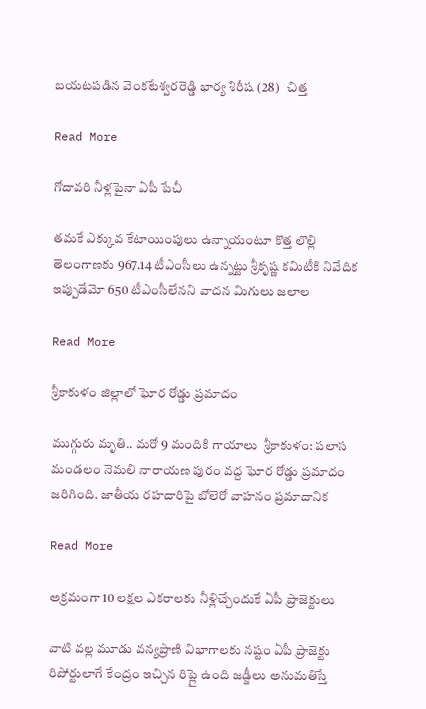బయటపడిన వెంకటేశ్వరరెడ్డి భార్య శిరీష (28)   చిత్త

Read More

గోదావరి నీళ్లపైనా ఏపీ పేచీ

తమకే ఎక్కువ కేటాయింపులు ఉన్నాయంటూ కొత్త లొల్లి తెలంగాణకు 967.14 టీఎంసీలు ఉన్నట్టు శ్రీకృష్ణ కమిటీకి నివేదిక ఇప్పుడేమో 650 టీఎంసీలేనని వాదన మిగులు జలాల

Read More

శ్రీకాకుళం జిల్లాలో ఘోర రోడ్డు ప్రమాదం

ముగ్గురు మృతి.. మరో 9 మందికి గాయాలు  శ్రీకాకుళం: పలాస మండలం నెమలి నారాయణ పురం వద్ద ఘోర రోడ్డు ప్రమాదం జరిగింది. జాతీయ రహదారిపై బోలెరో వాహనం ప్రమాదానిక

Read More

అక్రమంగా 10 లక్షల ఎకరాలకు నీళ్లిచ్చేందుకే ఏపీ ప్రాజెక్టులు

వాటి వల్ల మూడు వన్యప్రాణి విభాగాలకు నష్టం ఏపీ ప్రాజెక్టు రిపోర్టులాగే కేంద్రం ఇచ్చిన రిప్లై ఉంది జడ్జీలు అనుమతిస్తే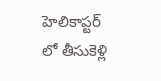హెలికాప్టర్ లో తీసుకెళ్లి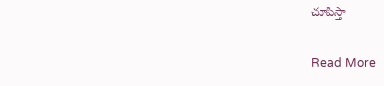చూపిస్తా

Read More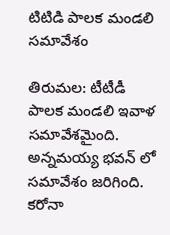టిటిడి పాలక మండలి సమావేశం

తిరుమల: టీటీడీ పాలక మండలి ఇవాళ సమావేశమైంది. అన్నమయ్య భవన్ లో సమావేశం జరిగింది. కరోనా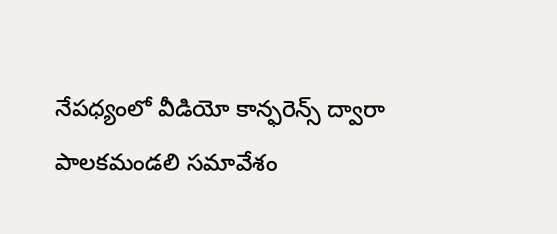నేపధ్యంలో వీడియో కాన్ఫరెన్స్ ద్వారా పాలకమండలి సమావేశం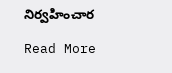నిర్వహించార

Read More